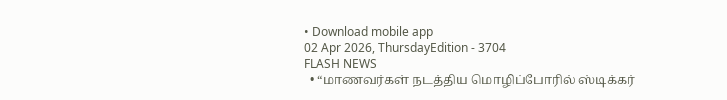• Download mobile app
02 Apr 2026, ThursdayEdition - 3704
FLASH NEWS
  • “மாணவர்கள் நடத்திய மொழிப்போரில் ஸ்டிக்கர்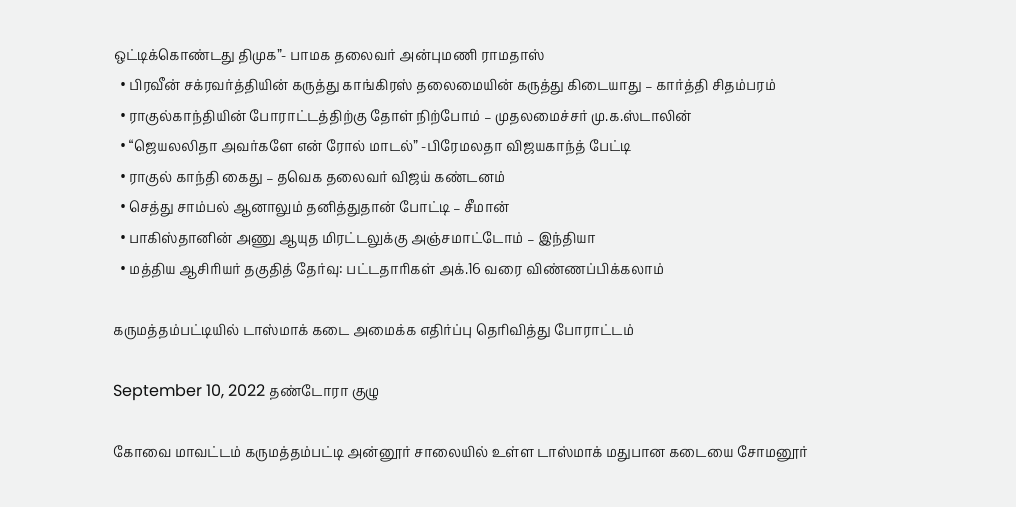ஒட்டிக்கொண்டது திமுக”- பாமக தலைவர் அன்புமணி ராமதாஸ்
  • பிரவீன் சக்ரவர்த்தியின் கருத்து காங்கிரஸ் தலைமையின் கருத்து கிடையாது – கார்த்தி சிதம்பரம்
  • ராகுல்காந்தியின் போராட்டத்திற்கு தோள் நிற்போம் – முதலமைச்சர் மு.க.ஸ்டாலின்
  • “ஜெயலலிதா அவர்களே என் ரோல் மாடல்” -பிரேமலதா விஜயகாந்த் பேட்டி
  • ராகுல் காந்தி கைது – தவெக தலைவர் விஜய் கண்டனம்
  • செத்து சாம்பல் ஆனாலும் தனித்துதான் போட்டி – சீமான்
  • பாகிஸ்தானின் அணு ஆயுத மிரட்டலுக்கு அஞ்சமாட்டோம் – இந்தியா
  • மத்திய ஆசிரியர் தகுதித் தேர்வு: பட்டதாரிகள் அக்.16 வரை விண்ணப்பிக்கலாம்

கருமத்தம்பட்டியில் டாஸ்மாக் கடை அமைக்க எதிர்ப்பு தெரிவித்து போராட்டம்

September 10, 2022 தண்டோரா குழு

கோவை மாவட்டம் கருமத்தம்பட்டி அன்னூர் சாலையில் உள்ள டாஸ்மாக் மதுபான கடையை சோமனூர்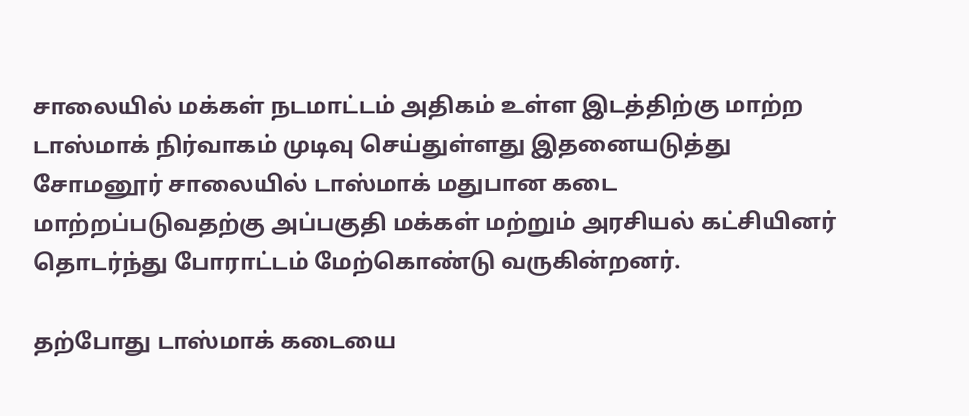சாலையில் மக்கள் நடமாட்டம் அதிகம் உள்ள இடத்திற்கு மாற்ற டாஸ்மாக் நிர்வாகம் முடிவு செய்துள்ளது இதனையடுத்து சோமனூர் சாலையில் டாஸ்மாக் மதுபான கடை மாற்றப்படுவதற்கு அப்பகுதி மக்கள் மற்றும் அரசியல் கட்சியினர் தொடர்ந்து போராட்டம் மேற்கொண்டு வருகின்றனர்.

தற்போது டாஸ்மாக் கடையை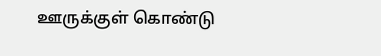ஊருக்குள் கொண்டு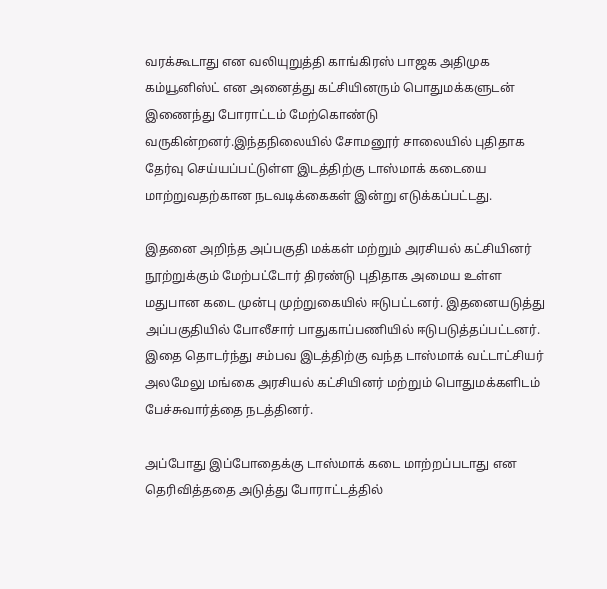வரக்கூடாது என வலியுறுத்தி காங்கிரஸ் பாஜக அதிமுக கம்யூனிஸ்ட் என அனைத்து கட்சியினரும் பொதுமக்களுடன் இணைந்து போராட்டம் மேற்கொண்டு வருகின்றனர்.இந்தநிலையில் சோமனூர் சாலையில் புதிதாக தேர்வு செய்யப்பட்டுள்ள இடத்திற்கு டாஸ்மாக் கடையை மாற்றுவதற்கான நடவடிக்கைகள் இன்று எடுக்கப்பட்டது.

இதனை அறிந்த அப்பகுதி மக்கள் மற்றும் அரசியல் கட்சியினர் நூற்றுக்கும் மேற்பட்டோர் திரண்டு புதிதாக அமைய உள்ள மதுபான கடை முன்பு முற்றுகையில் ஈடுபட்டனர். இதனையடுத்து அப்பகுதியில் போலீசார் பாதுகாப்பணியில் ஈடுபடுத்தப்பட்டனர். இதை தொடர்ந்து சம்பவ இடத்திற்கு வந்த டாஸ்மாக் வட்டாட்சியர் அலமேலு மங்கை அரசியல் கட்சியினர் மற்றும் பொதுமக்களிடம் பேச்சுவார்த்தை நடத்தினர்.

அப்போது இப்போதைக்கு டாஸ்மாக் கடை மாற்றப்படாது என தெரிவித்ததை அடுத்து போராட்டத்தில்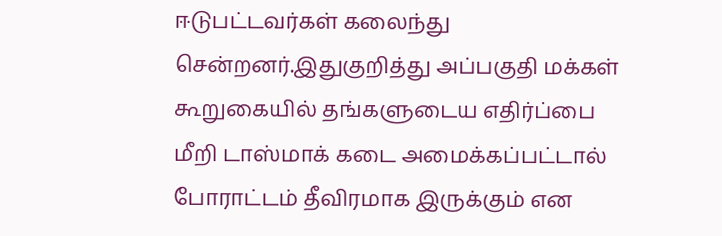ஈடுபட்டவர்கள் கலைந்து சென்றனர்.இதுகுறித்து அப்பகுதி மக்கள் கூறுகையில் தங்களுடைய எதிர்ப்பை மீறி டாஸ்மாக் கடை அமைக்கப்பட்டால் போராட்டம் தீவிரமாக இருக்கும் என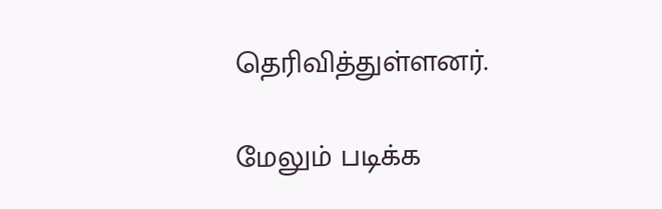தெரிவித்துள்ளனர்.

மேலும் படிக்க